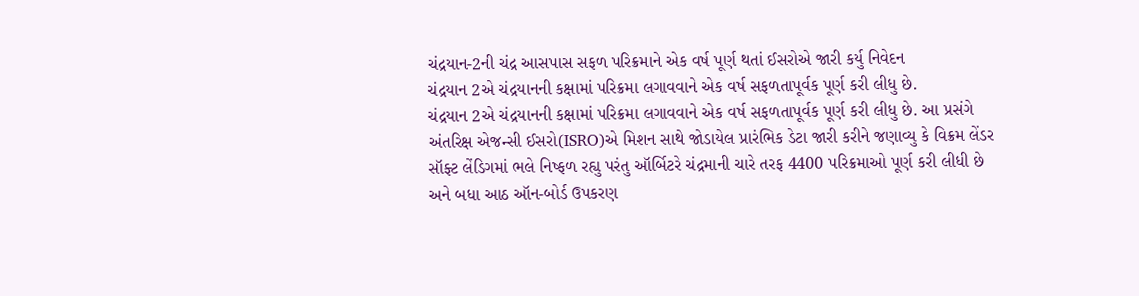ચંદ્રયાન-2ની ચંદ્ર આસપાસ સફળ પરિક્રમાને એક વર્ષ પૂર્ણ થતાં ઈસરોએ જારી કર્યુ નિવેદન
ચંદ્રયાન 2એ ચંદ્રયાનની કક્ષામાં પરિક્રમા લગાવવાને એક વર્ષ સફળતાપૂર્વક પૂર્ણ કરી લીધુ છે.
ચંદ્રયાન 2એ ચંદ્રયાનની કક્ષામાં પરિક્રમા લગાવવાને એક વર્ષ સફળતાપૂર્વક પૂર્ણ કરી લીધુ છે. આ પ્રસંગે અંતરિક્ષ એજન્સી ઈસરો(ISRO)એ મિશન સાથે જોડાયેલ પ્રારંભિક ડેટા જારી કરીને જણાવ્યુ કે વિક્રમ લેંડર સૉફ્ટ લેંડિગમાં ભલે નિષ્ફળ રહ્યુ પરંતુ ઑર્બિટરે ચંદ્રમાની ચારે તરફ 4400 પરિક્રમાઓ પૂર્ણ કરી લીધી છે અને બધા આઠ ઑન-બોર્ડ ઉપકરણ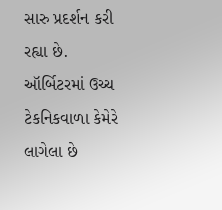સારુ પ્રદર્શન કરી રહ્યા છે. ઑર્બિટરમાં ઉચ્ચ ટેકનિકવાળા કેમેરે લાગેલા છે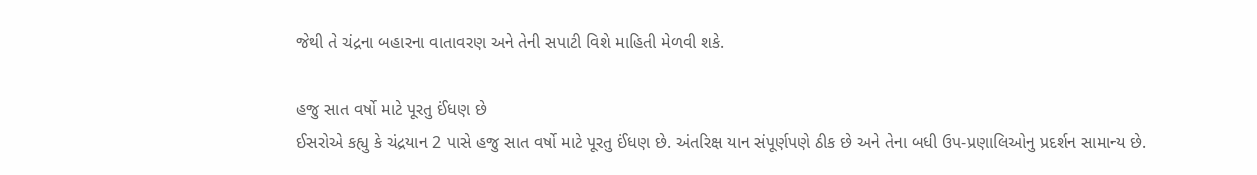જેથી તે ચંદ્રના બહારના વાતાવરણ અને તેની સપાટી વિશે માહિતી મેળવી શકે.

હજુ સાત વર્ષો માટે પૂરતુ ઈંધણ છે
ઈસરોએ કહ્યુ કે ચંદ્રયાન 2 પાસે હજુ સાત વર્ષો માટે પૂરતુ ઈંધણ છે. અંતરિક્ષ યાન સંપૂર્ણપણે ઠીક છે અને તેના બધી ઉપ-પ્રણાલિઓનુ પ્રદર્શન સામાન્ય છે.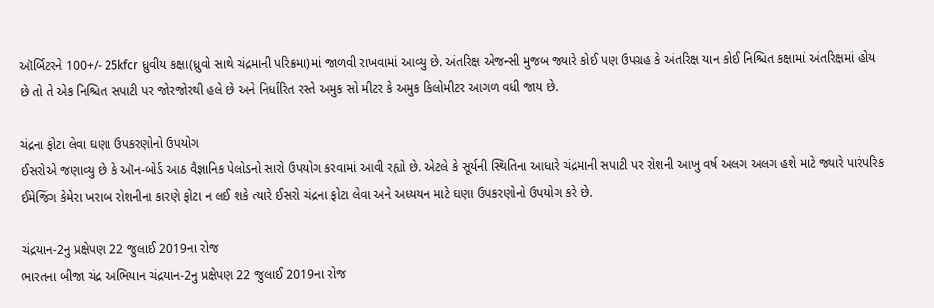ઑર્બિટરને 100+/- 25kfcr ધ્રુવીય કક્ષા(ધ્રુવો સાથે ચંદ્રમાની પરિક્રમા)માં જાળવી રાખવામાં આવ્યુ છે. અંતરિક્ષ એજન્સી મુજબ જ્યારે કોઈ પણ ઉપગ્રહ કે અંતરિક્ષ યાન કોઈ નિશ્ચિત કક્ષામાં અંતરિક્ષમાં હોય છે તો તે એક નિશ્ચિત સપાટી પર જોરજોરથી હલે છે અને નિર્ધારિત રસ્તે અમુક સો મીટર કે અમુક કિલોમીટર આગળ વધી જાય છે.

ચંદ્રના ફોટા લેવા ઘણા ઉપકરણોનો ઉપયોગ
ઈસરોએ જણાવ્યુ છે કે ઑન-બોર્ડ આઠ વૈજ્ઞાનિક પેલોડનો સારો ઉપયોગ કરવામાં આવી રહ્યો છે. એટલે કે સૂર્યની સ્થિતિના આધારે ચંદ્રમાની સપાટી પર રોશની આખુ વર્ષ અલગ અલગ હશે માટે જ્યારે પારંપરિક ઈમેજિંગ કેમેરા ખરાબ રોશનીના કારણે ફોટા ન લઈ શકે ત્યારે ઈસરો ચંદ્રના ફોટા લેવા અને અધ્યયન માટે ઘણા ઉપકરણોનો ઉપયોગ કરે છે.

ચંદ્રયાન-2નુ પ્રક્ષેપણ 22 જુલાઈ 2019ના રોજ
ભારતના બીજા ચંદ્ર અભિયાન ચંદ્રયાન-2નુ પ્રક્ષેપણ 22 જુલાઈ 2019ના રોજ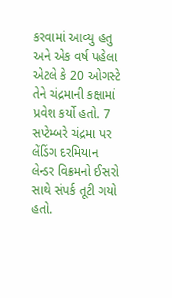કરવામાં આવ્યુ હતુ અને એક વર્ષ પહેલા એટલે કે 20 ઓગસ્ટે તેને ચંદ્રમાની કક્ષામાં પ્રવેશ કર્યો હતો. 7 સપ્ટેમ્બરે ચંદ્રમા પર લેંડિંગ દરમિયાન લેન્ડર વિક્રમનો ઈસરો સાથે સંપર્ક તૂટી ગયો હતો.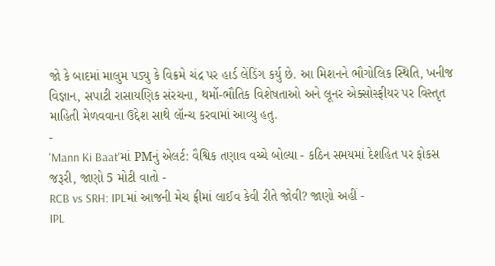જો કે બાદમાં માલુમ પડ્યુ કે વિક્રમે ચંદ્ર પર હાર્ડ લેંડિંગ કર્યુ છે. આ મિશનને ભૌગોલિક સ્થિતિ, ખનીજ વિજ્ઞાન, સપાટી રાસાયણિક સંરચના, થર્મો-ભૌતિક વિશેષતાઓ અને લૂનર એક્સોસ્ફીયર પર વિસ્તૃત માહિતી મેળવવાના ઉદ્દેશ સાથે લૉન્ચ કરવામાં આવ્યુ હતુ.
-
'Mann Ki Baat'માં PMનું એલર્ટ: વૈશ્વિક તણાવ વચ્ચે બોલ્યા - કઠિન સમયમાં દેશહિત પર ફોકસ જરૂરી, જાણો 5 મોટી વાતો -
RCB vs SRH: IPLમાં આજની મેચ ફ્રીમાં લાઈવ કેવી રીતે જોવી? જાણો અહીં -
IPL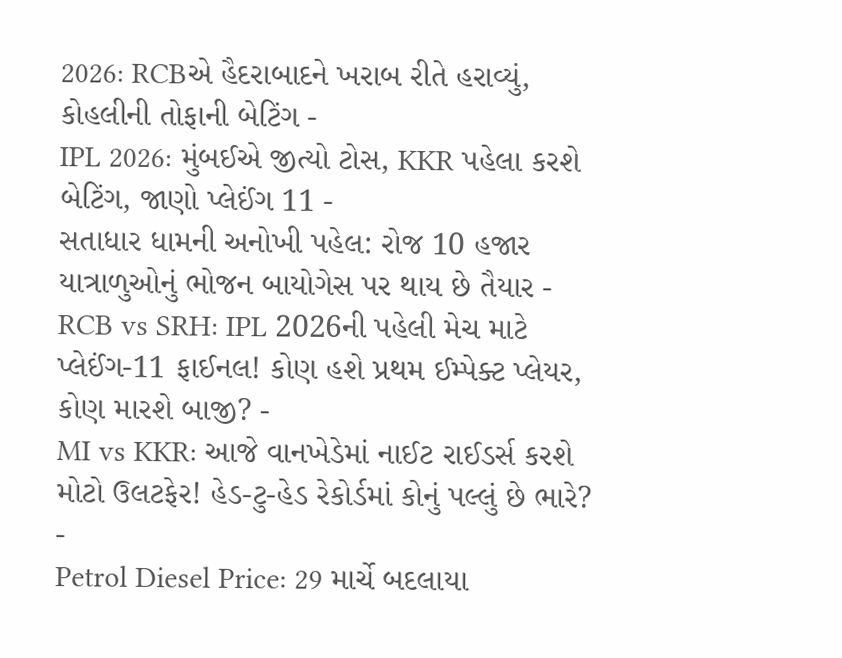2026: RCBએ હૈદરાબાદને ખરાબ રીતે હરાવ્યું, કોહલીની તોફાની બેટિંગ -
IPL 2026: મુંબઈએ જીત્યો ટોસ, KKR પહેલા કરશે બેટિંગ, જાણો પ્લેઈંગ 11 -
સતાધાર ધામની અનોખી પહેલ: રોજ 10 હજાર યાત્રાળુઓનું ભોજન બાયોગેસ પર થાય છે તૈયાર -
RCB vs SRH: IPL 2026ની પહેલી મેચ માટે પ્લેઈંગ-11 ફાઈનલ! કોણ હશે પ્રથમ ઈમ્પેક્ટ પ્લેયર, કોણ મારશે બાજી? -
MI vs KKR: આજે વાનખેડેમાં નાઈટ રાઈડર્સ કરશે મોટો ઉલટફેર! હેડ-ટુ-હેડ રેકોર્ડમાં કોનું પલ્લું છે ભારે? -
Petrol Diesel Price: 29 માર્ચે બદલાયા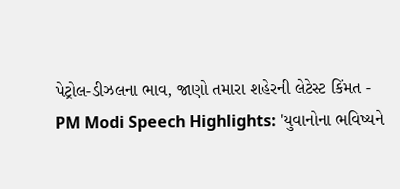પેટ્રોલ-ડીઝલના ભાવ, જાણો તમારા શહેરની લેટેસ્ટ કિંમત -
PM Modi Speech Highlights: 'યુવાનોના ભવિષ્યને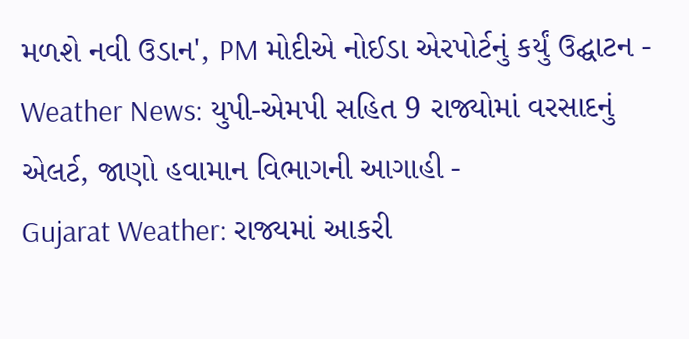મળશે નવી ઉડાન', PM મોદીએ નોઈડા એરપોર્ટનું કર્યું ઉદ્ઘાટન -
Weather News: યુપી-એમપી સહિત 9 રાજ્યોમાં વરસાદનું એલર્ટ, જાણો હવામાન વિભાગની આગાહી -
Gujarat Weather: રાજ્યમાં આકરી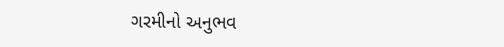ગરમીનો અનુભવ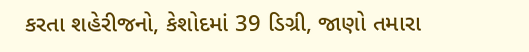કરતા શહેરીજનો, કેશોદમાં 39 ડિગ્રી, જાણો તમારા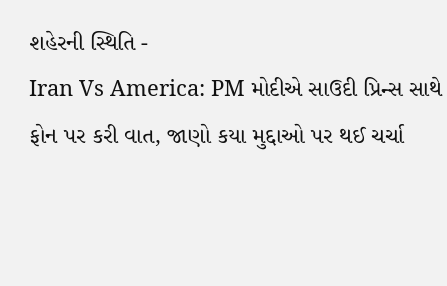શહેરની સ્થિતિ -
Iran Vs America: PM મોદીએ સાઉદી પ્રિન્સ સાથે ફોન પર કરી વાત, જાણો કયા મુદ્દાઓ પર થઈ ચર્ચા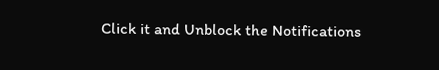Click it and Unblock the Notifications